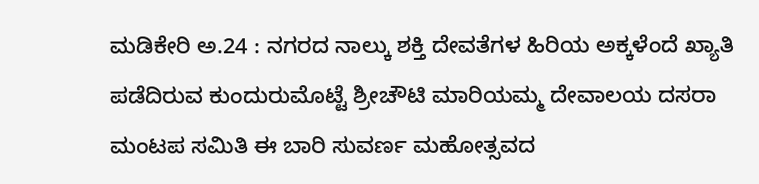ಮಡಿಕೇರಿ ಅ.24 : ನಗರದ ನಾಲ್ಕು ಶಕ್ತಿ ದೇವತೆಗಳ ಹಿರಿಯ ಅಕ್ಕಳೆಂದೆ ಖ್ಯಾತಿ ಪಡೆದಿರುವ ಕುಂದುರುಮೊಟ್ಟೆ ಶ್ರೀಚೌಟಿ ಮಾರಿಯಮ್ಮ ದೇವಾಲಯ ದಸರಾ ಮಂಟಪ ಸಮಿತಿ ಈ ಬಾರಿ ಸುವರ್ಣ ಮಹೋತ್ಸವದ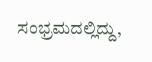ಸಂಭ್ರಮದಲ್ಲಿದ್ದು,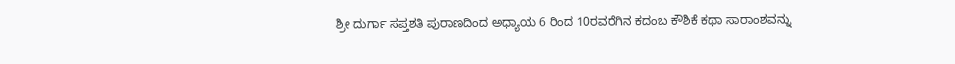ಶ್ರೀ ದುರ್ಗಾ ಸಪ್ತಶತಿ ಪುರಾಣದಿಂದ ಅಧ್ಯಾಯ 6 ರಿಂದ 10ರವರೆಗಿನ ಕದಂಬ ಕೌಶಿಕೆ ಕಥಾ ಸಾರಾಂಶವನ್ನು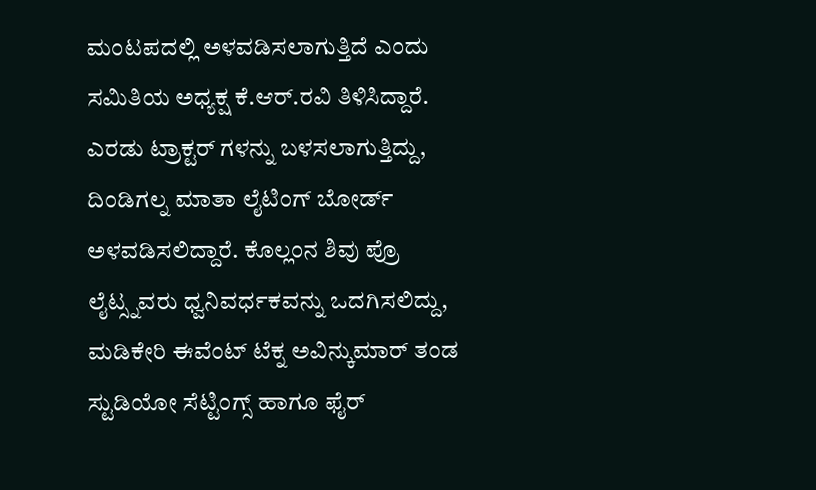ಮಂಟಪದಲ್ಲಿ ಅಳವಡಿಸಲಾಗುತ್ತಿದೆ ಎಂದು ಸಮಿತಿಯ ಅಧ್ಯಕ್ಷ ಕೆ.ಆರ್.ರವಿ ತಿಳಿಸಿದ್ದಾರೆ. ಎರಡು ಟ್ರಾಕ್ಟರ್ ಗಳನ್ನು ಬಳಸಲಾಗುತ್ತಿದ್ದು, ದಿಂಡಿಗಲ್ನ ಮಾತಾ ಲೈಟಿಂಗ್ ಬೋರ್ಡ್ ಅಳವಡಿಸಲಿದ್ದಾರೆ. ಕೊಲ್ಲಂನ ಶಿವು ಪ್ರೊ ಲೈಟ್ಸ್ನವರು ಧ್ವನಿವರ್ಧಕವನ್ನು ಒದಗಿಸಲಿದ್ದು, ಮಡಿಕೇರಿ ಈವೆಂಟ್ ಟೆಕ್ನ ಅವಿನ್ಕುಮಾರ್ ತಂಡ ಸ್ಟುಡಿಯೋ ಸೆಟ್ಟಿಂಗ್ಸ್ ಹಾಗೂ ಫೈರ್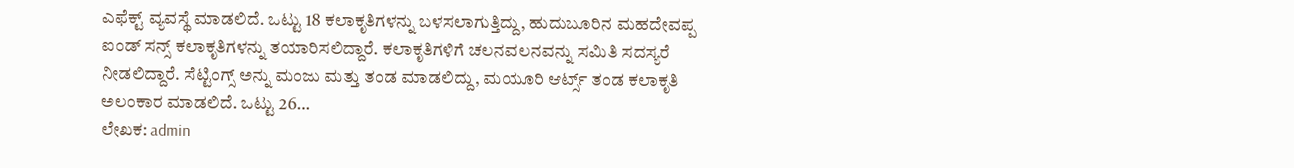ಎಫೆಕ್ಟ್ ವ್ಯವಸ್ಥೆ ಮಾಡಲಿದೆ. ಒಟ್ಟು 18 ಕಲಾಕೃತಿಗಳನ್ನು ಬಳಸಲಾಗುತ್ತಿದ್ದು, ಹುದುಬೂರಿನ ಮಹದೇವಪ್ಪ ಐಂಡ್ ಸನ್ಸ್ ಕಲಾಕೃತಿಗಳನ್ನು ತಯಾರಿಸಲಿದ್ದಾರೆ. ಕಲಾಕೃತಿಗಳಿಗೆ ಚಲನವಲನವನ್ನು ಸಮಿತಿ ಸದಸ್ಯರೆ ನೀಡಲಿದ್ದಾರೆ. ಸೆಟ್ಟಿಂಗ್ಸ್ ಅನ್ನು ಮಂಜು ಮತ್ತು ತಂಡ ಮಾಡಲಿದ್ದು, ಮಯೂರಿ ಆರ್ಟ್ಸ್ ತಂಡ ಕಲಾಕೃತಿ ಅಲಂಕಾರ ಮಾಡಲಿದೆ. ಒಟ್ಟು 26…
ಲೇಖಕ: admin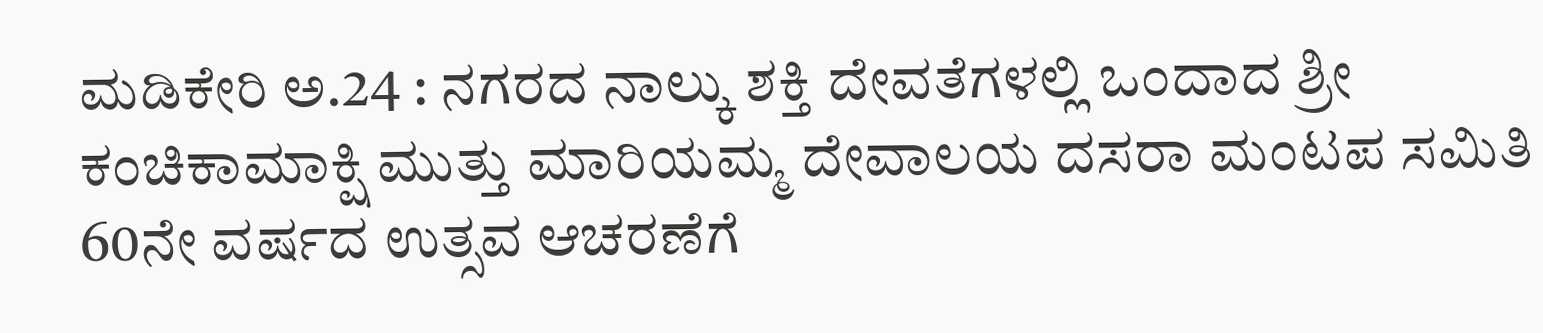ಮಡಿಕೇರಿ ಅ.24 : ನಗರದ ನಾಲ್ಕು ಶಕ್ತಿ ದೇವತೆಗಳಲ್ಲಿ ಒಂದಾದ ಶ್ರೀ ಕಂಚಿಕಾಮಾಕ್ಷಿ ಮುತ್ತು ಮಾರಿಯಮ್ಮ ದೇವಾಲಯ ದಸರಾ ಮಂಟಪ ಸಮಿತಿ 60ನೇ ವರ್ಷದ ಉತ್ಸವ ಆಚರಣೆಗೆ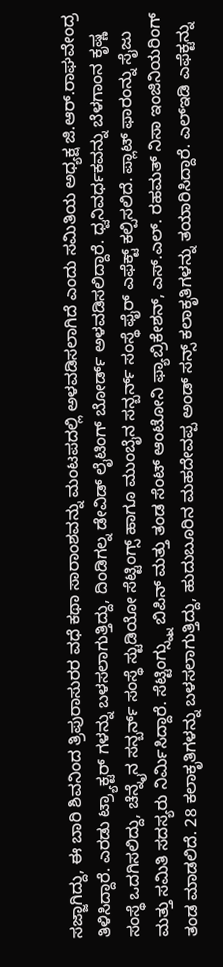ಸಜ್ಜಾಗಿದ್ದು, ಈ ಬಾರಿ ಶಿವನಿಂದ ತ್ರಿಪುರಾಸುರರ ವಧೆ ಕಥಾ ಸಾರಾಂಶವನ್ನು ಮಂಟಪದಲ್ಲಿ ಅಳವಡಿಸಲಾಗಿದೆ ಎಂದು ಸಮಿತಿಯ ಅಧ್ಯಕ್ಷ ಜಿ.ಆರ್.ರಾಘವೇಂದ್ರ ತಿಳಿಸಿದ್ದಾರೆ. ಎರಡು ಟ್ರ್ಯಾಕ್ಟರ್ ಗಳನ್ನು ಬಳಸಲಾಗುತ್ತಿದ್ದು, ದಿಂಡಿಗಲ್ನ ಡೇವಿಡ್ ಲೈಟಿಂಗ್ ಬೋರ್ಡ್ ಅಳವಡಿಸಲಿದ್ದಾರೆ. ಧ್ವನಿವರ್ಧಕವನ್ನು ಬೆಳಗಾಂನ ಕೃಷ್ಣ ಸಂಸ್ಥೆ ಒದಗಿಸಲಿದ್ದು, ಚೆನ್ನೈನ ಸನ್ಬರ್ನ್ ಸಂಸ್ಥೆ ಸ್ಟುಡಿಯೋ ಸೆಟ್ಟಿಂಗ್ಸ್ ಹಾಗೂ ಮುಂಬೈನ ಸನ್ಬರ್ನ್ ಸಂಸ್ಥೆ ಫೈರ್ ಎಫೆಕ್ಟ್ ಕಲ್ಪಿಸಲಿದೆ. ಪ್ಲಾಟ್ ಫಾರಂನ್ನು ಸೈಜು ಮತ್ತು ಸಮಿತಿ ಸದಸ್ಯರು ನಿರ್ಮಿಸಿದ್ದಾರೆ. ಸೆಟ್ಟಿಂಗ್ಸ್ನ್ನು ಬಿಪಿನ್ ಮತ್ತು ತಂಡ ಸೆಂಟ್ ಆಂಟೋನಿ ಫ್ಯಾಬ್ರಿಕೇಶನ್, ಎಸ್.ಎಲ್. ರಹಮತ್ ನಿಸಾ ಇಂಜಿನಿಯರಿಂಗ್ ತಂಡ ಮಾಡಲಿದೆ. 28 ಕಲಾಕೃತಿಗಳನ್ನು ಬಳಸಲಾಗುತ್ತಿದ್ದು, ಹುದುಬೂರಿನ ಮಹದೇವಪ್ಪ ಅಂಡ್ ಸನ್ಸ್ ಕಲಾಕೃತಿಗಳನ್ನು ತಯಾರಿಸಿದ್ದಾರೆ. ಎಲ್ಇಡಿ ಎಫೆಕ್ಟನ್ನು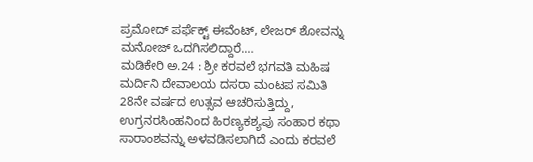ಪ್ರಮೋದ್ ಪರ್ಫೆಕ್ಟ್ ಈವೆಂಟ್, ಲೇಜರ್ ಶೋವನ್ನು ಮನೋಜ್ ಒದಗಿಸಲಿದ್ದಾರೆ.…
ಮಡಿಕೇರಿ ಅ.24 : ಶ್ರೀ ಕರವಲೆ ಭಗವತಿ ಮಹಿಷ ಮರ್ದಿನಿ ದೇವಾಲಯ ದಸರಾ ಮಂಟಪ ಸಮಿತಿ 28ನೇ ವರ್ಷದ ಉತ್ಸವ ಆಚರಿಸುತ್ತಿದ್ದು, ಉಗ್ರನರಸಿಂಹನಿಂದ ಹಿರಣ್ಯಕಶ್ಯಪು ಸಂಹಾರ ಕಥಾ ಸಾರಾಂಶವನ್ನು ಅಳವಡಿಸಲಾಗಿದೆ ಎಂದು ಕರವಲೆ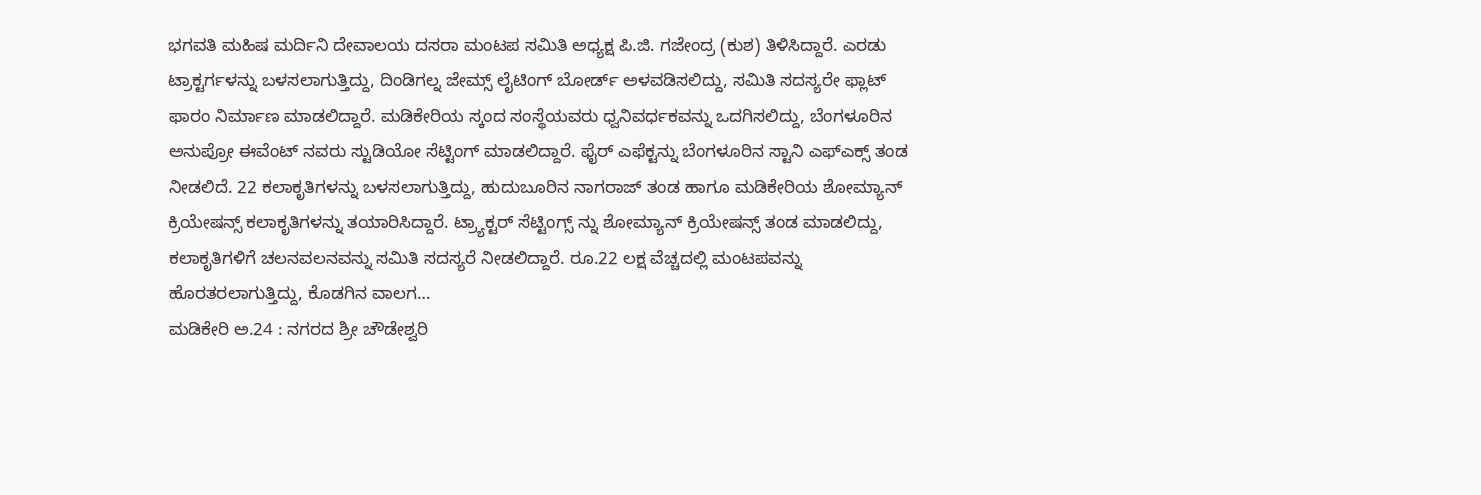ಭಗವತಿ ಮಹಿಷ ಮರ್ದಿನಿ ದೇವಾಲಯ ದಸರಾ ಮಂಟಪ ಸಮಿತಿ ಅಧ್ಯಕ್ಷ ಪಿ.ಜಿ. ಗಜೇಂದ್ರ (ಕುಶ) ತಿಳಿಸಿದ್ದಾರೆ. ಎರಡು ಟ್ರಾಕ್ಟರ್ಗಳನ್ನು ಬಳಸಲಾಗುತ್ತಿದ್ದು, ದಿಂಡಿಗಲ್ನ ಜೇಮ್ಸ್ ಲೈಟಿಂಗ್ ಬೋರ್ಡ್ ಅಳವಡಿಸಲಿದ್ದು, ಸಮಿತಿ ಸದಸ್ಯರೇ ಫ್ಲಾಟ್ ಫಾರಂ ನಿರ್ಮಾಣ ಮಾಡಲಿದ್ದಾರೆ. ಮಡಿಕೇರಿಯ ಸ್ಕಂದ ಸಂಸ್ಥೆಯವರು ಧ್ವನಿವರ್ಧಕವನ್ನು ಒದಗಿಸಲಿದ್ದು, ಬೆಂಗಳೂರಿನ ಅನುಪ್ರೋ ಈವೆಂಟ್ ನವರು ಸ್ಟುಡಿಯೋ ಸೆಟ್ಟಿಂಗ್ ಮಾಡಲಿದ್ದಾರೆ. ಫೈರ್ ಎಫೆಕ್ಟನ್ನು ಬೆಂಗಳೂರಿನ ಸ್ಟಾನಿ ಎಫ್ಎಕ್ಸ್ ತಂಡ ನೀಡಲಿದೆ. 22 ಕಲಾಕೃತಿಗಳನ್ನು ಬಳಸಲಾಗುತ್ತಿದ್ದು, ಹುದುಬೂರಿನ ನಾಗರಾಜ್ ತಂಡ ಹಾಗೂ ಮಡಿಕೇರಿಯ ಶೋಮ್ಯಾನ್ ಕ್ರಿಯೇಷನ್ಸ್ ಕಲಾಕೃತಿಗಳನ್ನು ತಯಾರಿಸಿದ್ದಾರೆ. ಟ್ರ್ಯಾಕ್ಟರ್ ಸೆಟ್ಟಿಂಗ್ಸ್ ನ್ನು ಶೋಮ್ಯಾನ್ ಕ್ರಿಯೇಷನ್ಸ್ ತಂಡ ಮಾಡಲಿದ್ದು, ಕಲಾಕೃತಿಗಳಿಗೆ ಚಲನವಲನವನ್ನು ಸಮಿತಿ ಸದಸ್ಯರೆ ನೀಡಲಿದ್ದಾರೆ. ರೂ.22 ಲಕ್ಷ ವೆಚ್ಚದಲ್ಲಿ ಮಂಟಪವನ್ನು ಹೊರತರಲಾಗುತ್ತಿದ್ದು, ಕೊಡಗಿನ ವಾಲಗ…
ಮಡಿಕೇರಿ ಅ.24 : ನಗರದ ಶ್ರೀ ಚೌಡೇಶ್ವರಿ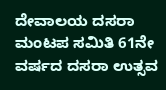ದೇವಾಲಯ ದಸರಾ ಮಂಟಪ ಸಮಿತಿ 61ನೇ ವರ್ಷದ ದಸರಾ ಉತ್ಸವ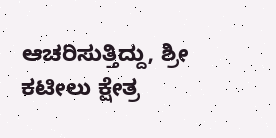ಆಚರಿಸುತ್ತಿದ್ದು, ಶ್ರೀ ಕಟೀಲು ಕ್ಷೇತ್ರ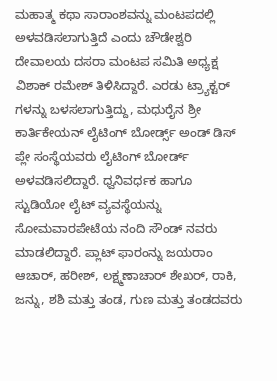ಮಹಾತ್ಮ ಕಥಾ ಸಾರಾಂಶವನ್ನು ಮಂಟಪದಲ್ಲಿ ಅಳವಡಿಸಲಾಗುತ್ತಿದೆ ಎಂದು ಚೌಡೇಶ್ವರಿ ದೇವಾಲಯ ದಸರಾ ಮಂಟಪ ಸಮಿತಿ ಅಧ್ಯಕ್ಷ ವಿಶಾಕ್ ರಮೇಶ್ ತಿಳಿಸಿದ್ದಾರೆ. ಎರಡು ಟ್ರ್ಯಾಕ್ಟರ್ ಗಳನ್ನು ಬಳಸಲಾಗುತ್ತಿದ್ದು, ಮಧುರೈನ ಶ್ರೀ ಕಾರ್ತಿಕೇಯನ್ ಲೈಟಿಂಗ್ ಬೋರ್ಡ್ಸ್ ಅಂಡ್ ಡಿಸ್ ಪ್ಲೇ ಸಂಸ್ಥೆಯವರು ಲೈಟಿಂಗ್ ಬೋರ್ಡ್ ಅಳವಡಿಸಲಿದ್ದಾರೆ. ಧ್ವನಿವರ್ಧಕ ಹಾಗೂ ಸ್ಟುಡಿಯೋ ಲೈಟ್ ವ್ಯವಸ್ಥೆಯನ್ನು ಸೋಮವಾರಪೇಟೆಯ ನಂದಿ ಸೌಂಡ್ ನವರು ಮಾಡಲಿದ್ದಾರೆ. ಪ್ಲಾಟ್ ಫಾರಂನ್ನು ಜಯರಾಂ ಆಚಾರ್, ಹರೀಶ್, ಲಕ್ಷ್ಮಣಾಚಾರ್ ಶೇಖರ್, ರಾಕಿ, ಜನ್ನು, ಶಶಿ ಮತ್ತು ತಂಡ, ಗುಣ ಮತ್ತು ತಂಡದವರು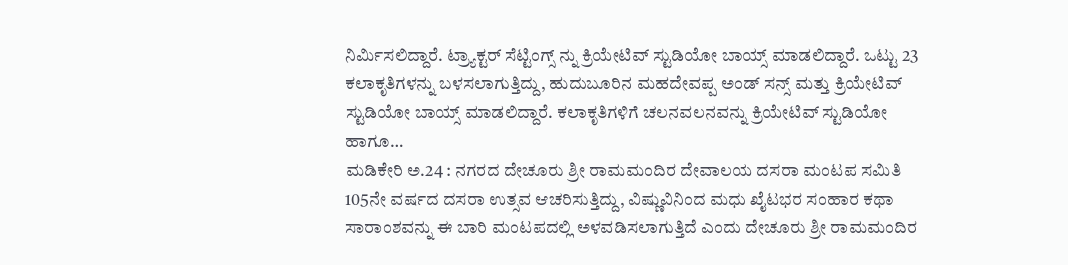ನಿರ್ಮಿಸಲಿದ್ದಾರೆ. ಟ್ರ್ಯಾಕ್ಟರ್ ಸೆಟ್ಟಿಂಗ್ಸ್ ನ್ನು ಕ್ರಿಯೇಟಿವ್ ಸ್ಟುಡಿಯೋ ಬಾಯ್ಸ್ ಮಾಡಲಿದ್ದಾರೆ. ಒಟ್ಟು 23 ಕಲಾಕೃತಿಗಳನ್ನು ಬಳಸಲಾಗುತ್ತಿದ್ದು, ಹುದುಬೂರಿನ ಮಹದೇವಪ್ಪ ಅಂಡ್ ಸನ್ಸ್ ಮತ್ತು ಕ್ರಿಯೇಟಿವ್ ಸ್ಟುಡಿಯೋ ಬಾಯ್ಸ್ ಮಾಡಲಿದ್ದಾರೆ. ಕಲಾಕೃತಿಗಳಿಗೆ ಚಲನವಲನವನ್ನು ಕ್ರಿಯೇಟಿವ್ ಸ್ಟುಡಿಯೋ ಹಾಗೂ…
ಮಡಿಕೇರಿ ಅ.24 : ನಗರದ ದೇಚೂರು ಶ್ರೀ ರಾಮಮಂದಿರ ದೇವಾಲಯ ದಸರಾ ಮಂಟಪ ಸಮಿತಿ 105ನೇ ವರ್ಷದ ದಸರಾ ಉತ್ಸವ ಆಚರಿಸುತ್ತಿದ್ದು, ವಿಷ್ಣುವಿನಿಂದ ಮಧು ಖೈಟಭರ ಸಂಹಾರ ಕಥಾ ಸಾರಾಂಶವನ್ನು ಈ ಬಾರಿ ಮಂಟಪದಲ್ಲಿ ಅಳವಡಿಸಲಾಗುತ್ತಿದೆ ಎಂದು ದೇಚೂರು ಶ್ರೀ ರಾಮಮಂದಿರ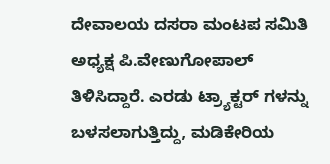ದೇವಾಲಯ ದಸರಾ ಮಂಟಪ ಸಮಿತಿ ಅಧ್ಯಕ್ಷ ಪಿ.ವೇಣುಗೋಪಾಲ್ ತಿಳಿಸಿದ್ದಾರೆ. ಎರಡು ಟ್ರ್ಯಾಕ್ಟರ್ ಗಳನ್ನು ಬಳಸಲಾಗುತ್ತಿದ್ದು, ಮಡಿಕೇರಿಯ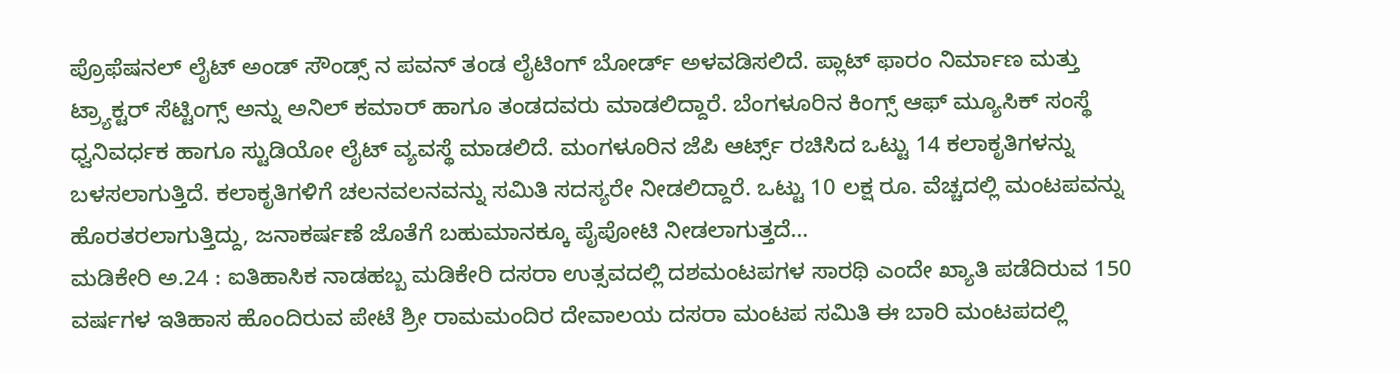ಪ್ರೊಫೆಷನಲ್ ಲೈಟ್ ಅಂಡ್ ಸೌಂಡ್ಸ್ ನ ಪವನ್ ತಂಡ ಲೈಟಿಂಗ್ ಬೋರ್ಡ್ ಅಳವಡಿಸಲಿದೆ. ಪ್ಲಾಟ್ ಫಾರಂ ನಿರ್ಮಾಣ ಮತ್ತು ಟ್ರ್ಯಾಕ್ಟರ್ ಸೆಟ್ಟಿಂಗ್ಸ್ ಅನ್ನು ಅನಿಲ್ ಕಮಾರ್ ಹಾಗೂ ತಂಡದವರು ಮಾಡಲಿದ್ದಾರೆ. ಬೆಂಗಳೂರಿನ ಕಿಂಗ್ಸ್ ಆಫ್ ಮ್ಯೂಸಿಕ್ ಸಂಸ್ಥೆ ಧ್ವನಿವರ್ಧಕ ಹಾಗೂ ಸ್ಟುಡಿಯೋ ಲೈಟ್ ವ್ಯವಸ್ಥೆ ಮಾಡಲಿದೆ. ಮಂಗಳೂರಿನ ಜೆಪಿ ಆರ್ಟ್ಸ್ ರಚಿಸಿದ ಒಟ್ಟು 14 ಕಲಾಕೃತಿಗಳನ್ನು ಬಳಸಲಾಗುತ್ತಿದೆ. ಕಲಾಕೃತಿಗಳಿಗೆ ಚಲನವಲನವನ್ನು ಸಮಿತಿ ಸದಸ್ಯರೇ ನೀಡಲಿದ್ದಾರೆ. ಒಟ್ಟು 10 ಲಕ್ಷ ರೂ. ವೆಚ್ಚದಲ್ಲಿ ಮಂಟಪವನ್ನು ಹೊರತರಲಾಗುತ್ತಿದ್ದು, ಜನಾಕರ್ಷಣೆ ಜೊತೆಗೆ ಬಹುಮಾನಕ್ಕೂ ಪೈಪೋಟಿ ನೀಡಲಾಗುತ್ತದೆ…
ಮಡಿಕೇರಿ ಅ.24 : ಐತಿಹಾಸಿಕ ನಾಡಹಬ್ಬ ಮಡಿಕೇರಿ ದಸರಾ ಉತ್ಸವದಲ್ಲಿ ದಶಮಂಟಪಗಳ ಸಾರಥಿ ಎಂದೇ ಖ್ಯಾತಿ ಪಡೆದಿರುವ 150 ವರ್ಷಗಳ ಇತಿಹಾಸ ಹೊಂದಿರುವ ಪೇಟೆ ಶ್ರೀ ರಾಮಮಂದಿರ ದೇವಾಲಯ ದಸರಾ ಮಂಟಪ ಸಮಿತಿ ಈ ಬಾರಿ ಮಂಟಪದಲ್ಲಿ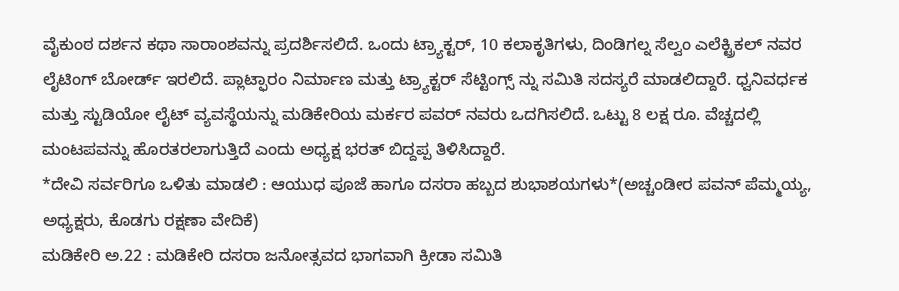ವೈಕುಂಠ ದರ್ಶನ ಕಥಾ ಸಾರಾಂಶವನ್ನು ಪ್ರದರ್ಶಿಸಲಿದೆ. ಒಂದು ಟ್ರ್ಯಾಕ್ಟರ್, 10 ಕಲಾಕೃತಿಗಳು, ದಿಂಡಿಗಲ್ನ ಸೆಲ್ವಂ ಎಲೆಕ್ಟ್ರಿಕಲ್ ನವರ ಲೈಟಿಂಗ್ ಬೋರ್ಡ್ ಇರಲಿದೆ. ಪ್ಲಾಟ್ಫಾರಂ ನಿರ್ಮಾಣ ಮತ್ತು ಟ್ರ್ಯಾಕ್ಟರ್ ಸೆಟ್ಟಿಂಗ್ಸ್ ನ್ನು ಸಮಿತಿ ಸದಸ್ಯರೆ ಮಾಡಲಿದ್ದಾರೆ. ಧ್ವನಿವರ್ಧಕ ಮತ್ತು ಸ್ಟುಡಿಯೋ ಲೈಟ್ ವ್ಯವಸ್ಥೆಯನ್ನು ಮಡಿಕೇರಿಯ ಮರ್ಕರ ಪವರ್ ನವರು ಒದಗಿಸಲಿದೆ. ಒಟ್ಟು 8 ಲಕ್ಷ ರೂ. ವೆಚ್ಚದಲ್ಲಿ ಮಂಟಪವನ್ನು ಹೊರತರಲಾಗುತ್ತಿದೆ ಎಂದು ಅಧ್ಯಕ್ಷ ಭರತ್ ಬಿದ್ದಪ್ಪ ತಿಳಿಸಿದ್ದಾರೆ.
*ದೇವಿ ಸರ್ವರಿಗೂ ಒಳಿತು ಮಾಡಲಿ : ಆಯುಧ ಪೂಜೆ ಹಾಗೂ ದಸರಾ ಹಬ್ಬದ ಶುಭಾಶಯಗಳು*(ಅಚ್ಚಂಡೀರ ಪವನ್ ಪೆಮ್ಮಯ್ಯ, ಅಧ್ಯಕ್ಷರು, ಕೊಡಗು ರಕ್ಷಣಾ ವೇದಿಕೆ)
ಮಡಿಕೇರಿ ಅ.22 : ಮಡಿಕೇರಿ ದಸರಾ ಜನೋತ್ಸವದ ಭಾಗವಾಗಿ ಕ್ರೀಡಾ ಸಮಿತಿ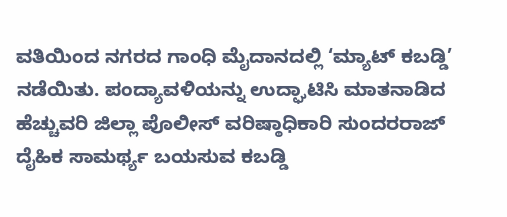ವತಿಯಿಂದ ನಗರದ ಗಾಂಧಿ ಮೈದಾನದಲ್ಲಿ ‘ಮ್ಯಾಟ್ ಕಬಡ್ಡಿ’ ನಡೆಯಿತು. ಪಂದ್ಯಾವಳಿಯನ್ನು ಉದ್ಘಾಟಿಸಿ ಮಾತನಾಡಿದ ಹೆಚ್ಚುವರಿ ಜಿಲ್ಲಾ ಪೊಲೀಸ್ ವರಿಷ್ಠಾಧಿಕಾರಿ ಸುಂದರರಾಜ್ ದೈಹಿಕ ಸಾಮರ್ಥ್ಯ ಬಯಸುವ ಕಬಡ್ಡಿ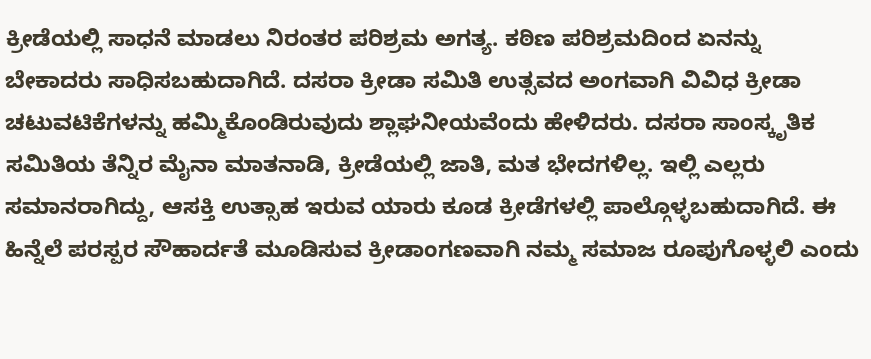ಕ್ರೀಡೆಯಲ್ಲಿ ಸಾಧನೆ ಮಾಡಲು ನಿರಂತರ ಪರಿಶ್ರಮ ಅಗತ್ಯ. ಕಠಿಣ ಪರಿಶ್ರಮದಿಂದ ಏನನ್ನು ಬೇಕಾದರು ಸಾಧಿಸಬಹುದಾಗಿದೆ. ದಸರಾ ಕ್ರೀಡಾ ಸಮಿತಿ ಉತ್ಸವದ ಅಂಗವಾಗಿ ವಿವಿಧ ಕ್ರೀಡಾ ಚಟುವಟಿಕೆಗಳನ್ನು ಹಮ್ಮಿಕೊಂಡಿರುವುದು ಶ್ಲಾಘನೀಯವೆಂದು ಹೇಳಿದರು. ದಸರಾ ಸಾಂಸ್ಕೃತಿಕ ಸಮಿತಿಯ ತೆನ್ನಿರ ಮೈನಾ ಮಾತನಾಡಿ, ಕ್ರೀಡೆಯಲ್ಲಿ ಜಾತಿ, ಮತ ಭೇದಗಳಿಲ್ಲ. ಇಲ್ಲಿ ಎಲ್ಲರು ಸಮಾನರಾಗಿದ್ದು, ಆಸಕ್ತಿ ಉತ್ಸಾಹ ಇರುವ ಯಾರು ಕೂಡ ಕ್ರೀಡೆಗಳಲ್ಲಿ ಪಾಲ್ಗೊಳ್ಳಬಹುದಾಗಿದೆ. ಈ ಹಿನ್ನೆಲೆ ಪರಸ್ಪರ ಸೌಹಾರ್ದತೆ ಮೂಡಿಸುವ ಕ್ರೀಡಾಂಗಣವಾಗಿ ನಮ್ಮ ಸಮಾಜ ರೂಪುಗೊಳ್ಳಲಿ ಎಂದು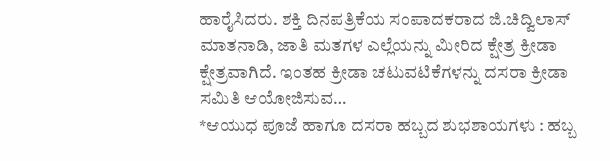ಹಾರೈಸಿದರು. ಶಕ್ತಿ ದಿನಪತ್ರಿಕೆಯ ಸಂಪಾದಕರಾದ ಜಿ.ಚಿದ್ವಿಲಾಸ್ ಮಾತನಾಡಿ, ಜಾತಿ ಮತಗಳ ಎಲ್ಲೆಯನ್ನು ಮೀರಿದ ಕ್ಷೇತ್ರ ಕ್ರೀಡಾ ಕ್ಷೇತ್ರವಾಗಿದೆ. ಇಂತಹ ಕ್ರೀಡಾ ಚಟುವಟಿಕೆಗಳನ್ನು ದಸರಾ ಕ್ರೀಡಾ ಸಮಿತಿ ಆಯೋಜಿಸುವ…
*ಆಯುಧ ಪೂಜೆ ಹಾಗೂ ದಸರಾ ಹಬ್ಬದ ಶುಭಶಾಯಗಳು : ಹಬ್ಬ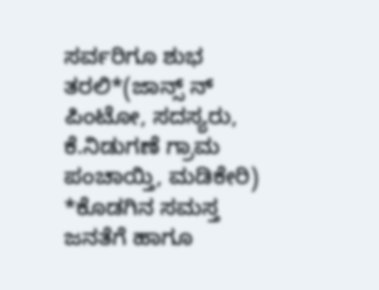ಸರ್ವರಿಗೂ ಶುಭ ತರಲಿ*(ಜಾನ್ಸ್ ನ್ ಪಿಂಟೋ, ಸದಸ್ಯರು, ಕೆ.ನಿಡುಗಣೆ ಗ್ರಾಮ ಪಂಚಾಯ್ತಿ, ಮಡಿಕೇರಿ)
*ಕೊಡಗಿನ ಸಮಸ್ತ ಜನತೆಗೆ ಹಾಗೂ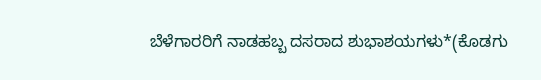ಬೆಳೆಗಾರರಿಗೆ ನಾಡಹಬ್ಬ ದಸರಾದ ಶುಭಾಶಯಗಳು*(ಕೊಡಗು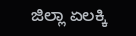ಜಿಲ್ಲಾ ಏಲಕ್ಕಿ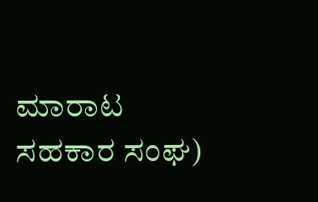ಮಾರಾಟ ಸಹಕಾರ ಸಂಘ)